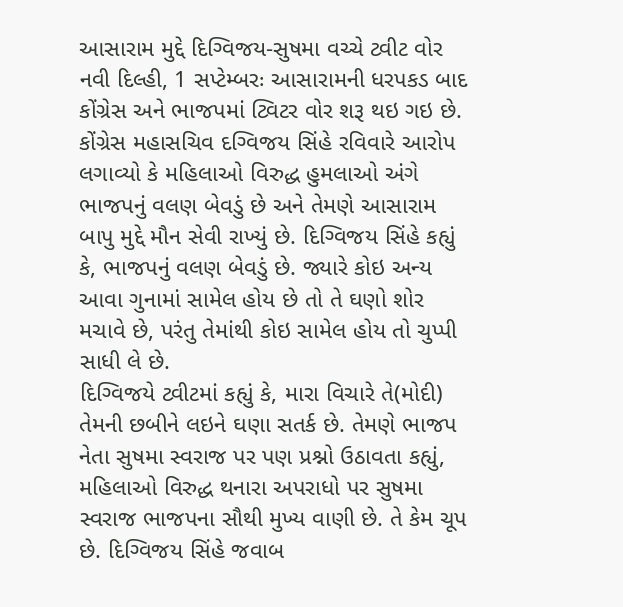આસારામ મુદ્દે દિગ્વિજય-સુષમા વચ્ચે ટ્વીટ વોર
નવી દિલ્હી, 1 સપ્ટેમ્બરઃ આસારામની ધરપકડ બાદ કોંગ્રેસ અને ભાજપમાં ટ્વિટર વોર શરૂ થઇ ગઇ છે. કોંગ્રેસ મહાસચિવ દગ્વિજય સિંહે રવિવારે આરોપ લગાવ્યો કે મહિલાઓ વિરુદ્ધ હુમલાઓ અંગે ભાજપનું વલણ બેવડું છે અને તેમણે આસારામ બાપુ મુદ્દે મૌન સેવી રાખ્યું છે. દિગ્વિજય સિંહે કહ્યું કે, ભાજપનું વલણ બેવડું છે. જ્યારે કોઇ અન્ય આવા ગુનામાં સામેલ હોય છે તો તે ઘણો શોર મચાવે છે, પરંતુ તેમાંથી કોઇ સામેલ હોય તો ચુપ્પી સાધી લે છે.
દિગ્વિજયે ટ્વીટમાં કહ્યું કે, મારા વિચારે તે(મોદી) તેમની છબીને લઇને ઘણા સતર્ક છે. તેમણે ભાજપ નેતા સુષમા સ્વરાજ પર પણ પ્રશ્નો ઉઠાવતા કહ્યું, મહિલાઓ વિરુદ્ધ થનારા અપરાધો પર સુષમા સ્વરાજ ભાજપના સૌથી મુખ્ય વાણી છે. તે કેમ ચૂપ છે. દિગ્વિજય સિંહે જવાબ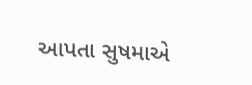આપતા સુષમાએ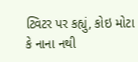ટ્વિટર પર કહ્યું, કોઇ મોટા કે નાના નથી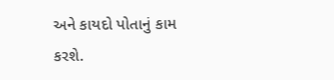અને કાયદો પોતાનું કામ કરશે.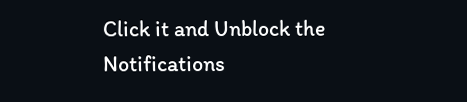Click it and Unblock the Notifications